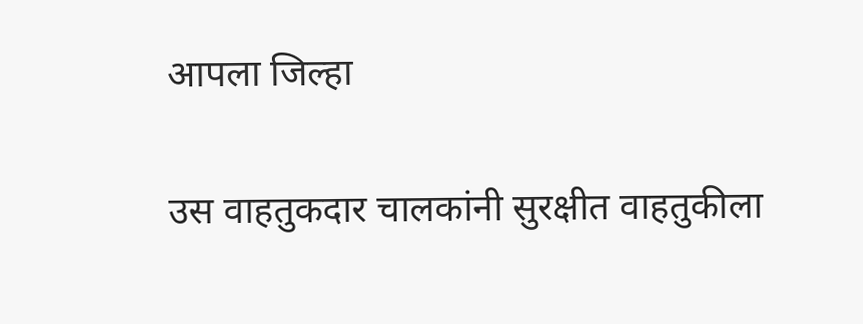आपला जिल्हा

उस वाहतुकदार चालकांनी सुरक्षीत वाहतुकीला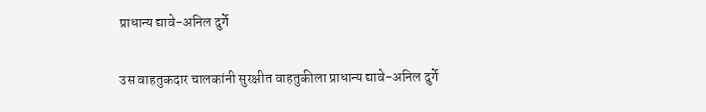प्राधान्य द्यावे-अनिल दुर्गे

उस वाहतुकदार चालकांनी सुरक्षीत वाहतुकीला प्राधान्य द्यावे-अनिल दुर्गे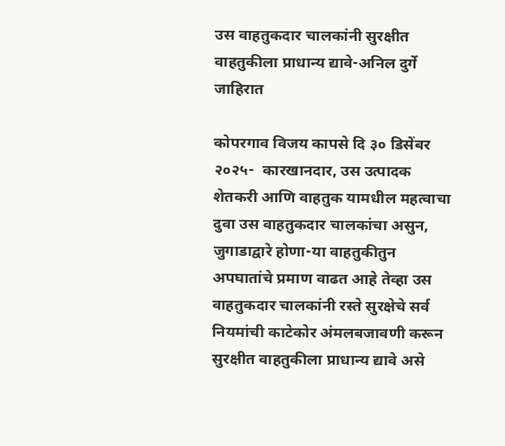उस वाहतुकदार चालकांनी सुरक्षीत वाहतुकीला प्राधान्य द्यावे-अनिल दुर्गे
जाहिरात

कोपरगाव विजय कापसे दि ३० डिसेंबर २०२५-  कारखानदार, उस उत्पादक शेतकरी आणि वाहतुक यामधील महत्वाचा दुवा उस वाहतुकदार चालकांचा असुन, जुगाडाद्वारे होणा-या वाहतुकीतुन अपघातांचे प्रमाण वाढत आहे तेव्हा उस वाहतुकदार चालकांनी रस्ते सुरक्षेचे सर्व नियमांची काटेकोर अंमलबजावणी करून सुरक्षीत वाहतुकीला प्राधान्य द्यावे असे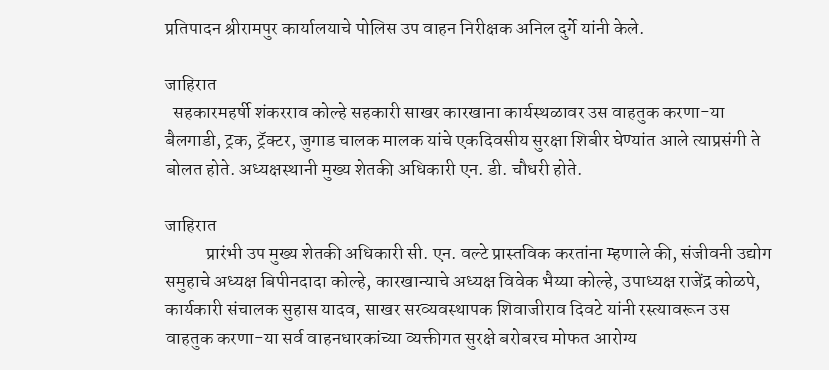प्रतिपादन श्रीरामपुर कार्यालयाचे पोलिस उप वाहन निरीक्षक अनिल दुर्गे यांनी केले.

जाहिरात
  सहकारमहर्षी शंकरराव कोल्हे सहकारी साखर कारखाना कार्यस्थळावर उस वाहतुक करणा-या बैलगाडी, ट्रक, ट्रॅक्टर, जुगाड चालक मालक यांचे एकदिवसीय सुरक्षा शिबीर घेण्यांत आले त्याप्रसंगी ते बोलत होते. अध्यक्षस्थानी मुख्य शेतकी अधिकारी एन. डी. चौधरी होते.

जाहिरात
           प्रारंभी उप मुख्य शेतकी अधिकारी सी. एन. वल्टे प्रास्तविक करतांना म्हणाले की, संजीवनी उद्योग समुहाचे अध्यक्ष बिपीनदादा कोल्हे, कारखान्याचे अध्यक्ष विवेक भैय्या कोल्हे, उपाध्यक्ष राजेंद्र कोळपे, कार्यकारी संचालक सुहास यादव, साखर सरव्यवस्थापक शिवाजीराव दिवटे यांनी रस्त्यावरून उस वाहतुक करणा-या सर्व वाहनधारकांच्या व्यक्तीगत सुरक्षे बरोबरच मोफत आरोग्य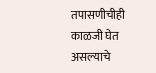तपासणीचीही काळजी घेत असल्याचे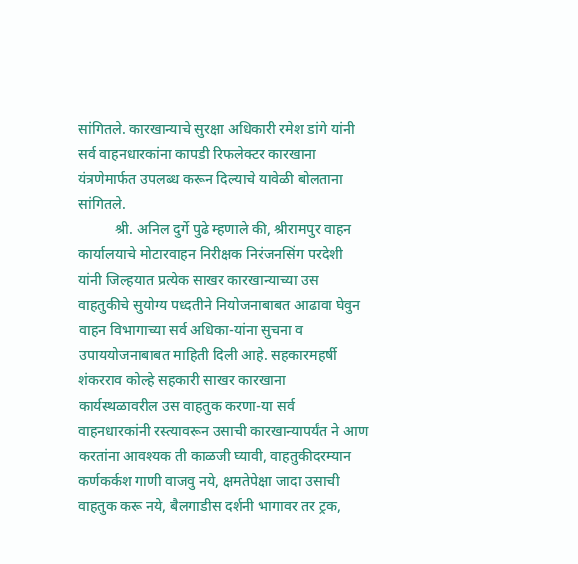सांगितले. कारखान्याचे सुरक्षा अधिकारी रमेश डांगे यांनी सर्व वाहनधारकांना कापडी रिफलेक्टर कारखाना यंत्रणेमार्फत उपलब्ध करून दिल्याचे यावेळी बोलताना सांगितले.
          श्री. अनिल दुर्गे पुढे म्हणाले की, श्रीरामपुर वाहन कार्यालयाचे मोटारवाहन निरीक्षक निरंजनसिंग परदेशी यांनी जिल्हयात प्रत्येक साखर कारखान्याच्या उस वाहतुकीचे सुयोग्य पध्दतीने नियोजनाबाबत आढावा घेवुन वाहन विभागाच्या सर्व अधिका-यांना सुचना व उपाययोजनाबाबत माहिती दिली आहे. सहकारमहर्षी शंकरराव कोल्हे सहकारी साखर कारखाना कार्यस्थळावरील उस वाहतुक करणा-या सर्व वाहनधारकांनी रस्त्यावरून उसाची कारखान्यापर्यंत ने आण करतांना आवश्यक ती काळजी घ्यावी, वाहतुकीदरम्यान कर्णकर्कश गाणी वाजवु नये, क्षमतेपेक्षा जादा उसाची वाहतुक करू नये, बैलगाडीस दर्शनी भागावर तर ट्रक,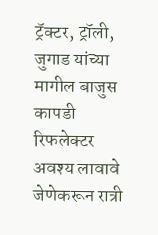ट्रॅक्टर, ट्रॉली, जुगाड यांच्या मागील बाजुस कापडी रिफलेक्टर अवश्य लावावे जेणेकरून रात्री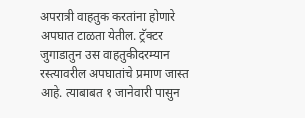अपरात्री वाहतुक करतांना होणारे अपघात टाळता येतील. ट्रॅक्टर जुगाडातुन उस वाहतुकीदरम्यान रस्त्यावरील अपघातांचे प्रमाण जास्त आहे. त्याबाबत १ जानेवारी पासुन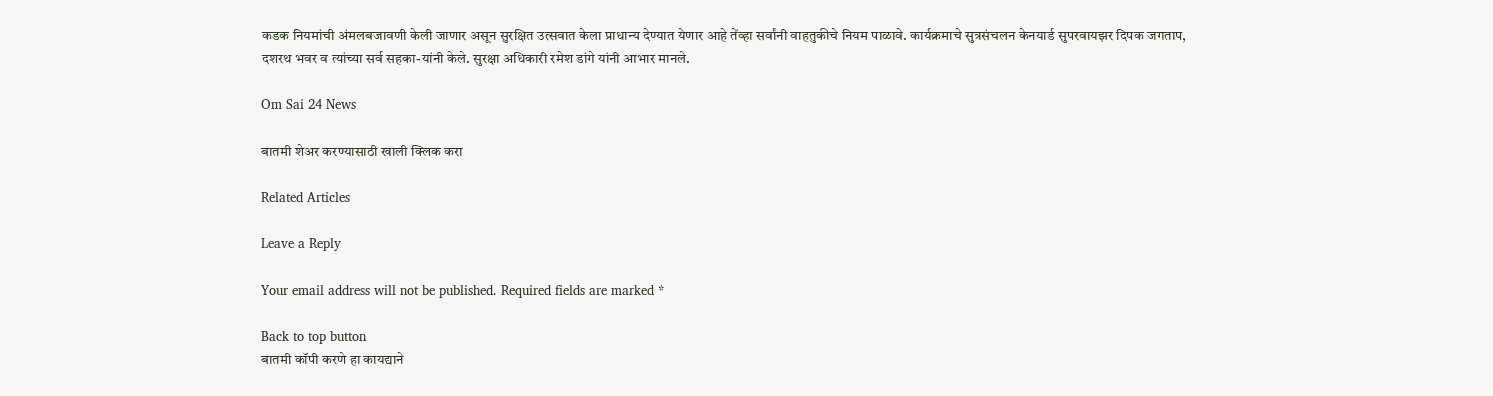कडक नियमांची अंमलबजावणी केली जाणार असून सुरक्षित उत्सवात केला प्राधान्य देण्यात येणार आहे तेंव्हा सर्वांनी वाहतुकीचे नियम पाळावे. कार्यक्रमाचे सुत्रसंचलन केनयार्ड सुपरवायझर दिपक जगताप, दशरथ भवर व त्यांच्या सर्व सहका-यांनी केले. सुरक्षा अधिकारी रमेश डांगे यांनी आभार मानले.

Om Sai 24 News

बातमी शेअर करण्यासाठी खाली क्लिक करा

Related Articles

Leave a Reply

Your email address will not be published. Required fields are marked *

Back to top button
बातमी कॉपी करणे हा कायद्याने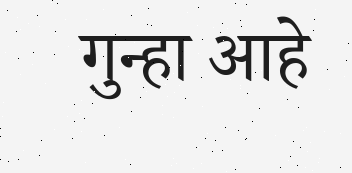गुन्हा आहे